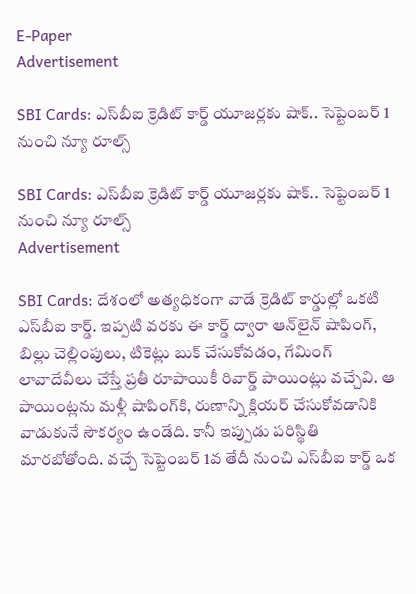E-Paper
Advertisement

SBI Cards: ఎస్‌బీఐ క్రెడిట్ కార్డ్ యూజర్లకు షాక్.. సెప్టెంబర్ 1 నుంచి న్యూ రూల్స్

SBI Cards: ఎస్‌బీఐ క్రెడిట్ కార్డ్ యూజర్లకు షాక్.. సెప్టెంబర్ 1 నుంచి న్యూ రూల్స్
Advertisement

SBI Cards: దేశంలో అత్యధికంగా వాడే క్రెడిట్ కార్డుల్లో ఒకటి ఎస్‌బీఐ కార్డ్. ఇప్పటి వరకు ఈ కార్డ్ ద్వారా ఆన్‌లైన్ షాపింగ్, బిల్లు చెల్లింపులు, టికెట్లు బుక్ చేసుకోవడం, గేమింగ్ లావాదేవీలు చేస్తే ప్రతీ రూపాయికీ రివార్డ్ పాయింట్లు వచ్చేవి. ఆ పాయింట్లను మళ్లీ షాపింగ్‌కి, రుణాన్ని క్లియర్ చేసుకోవడానికి వాడుకునే సౌకర్యం ఉండేది. కానీ ఇప్పుడు పరిస్థితి మారబోతోంది. వచ్చే సెప్టెంబర్ 1వ తేదీ నుంచి ఎస్‌బీఐ కార్డ్ ఒక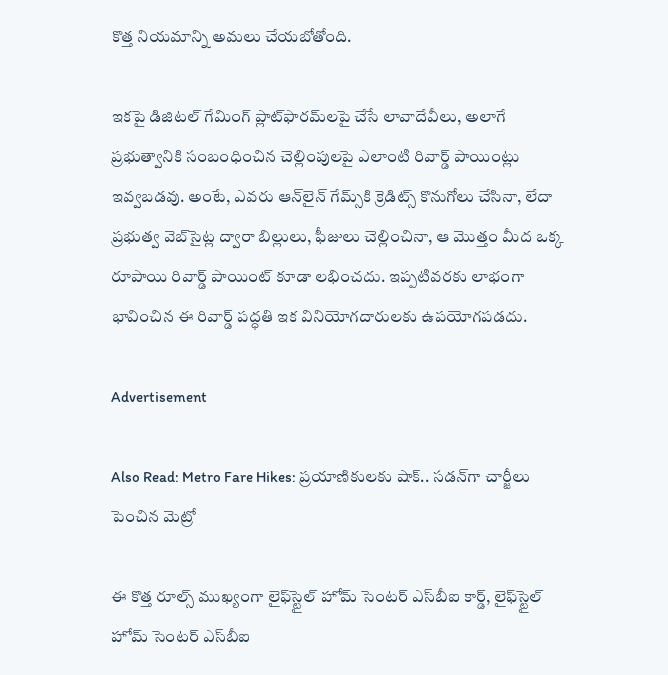కొత్త నియమాన్ని అమలు చేయబోతోంది.

ఇకపై డిజిటల్ గేమింగ్ ప్లాట్‌ఫారమ్‌లపై చేసే లావాదేవీలు, అలాగే ప్రభుత్వానికి సంబంధించిన చెల్లింపులపై ఎలాంటి రివార్డ్ పాయింట్లు ఇవ్వబడవు. అంటే, ఎవరు ఆన్‌లైన్ గేమ్స్‌కి క్రెడిట్స్ కొనుగోలు చేసినా, లేదా ప్రభుత్వ వెబ్‌సైట్ల ద్వారా బిల్లులు, ఫీజులు చెల్లించినా, ఆ మొత్తం మీద ఒక్క రూపాయి రివార్డ్ పాయింట్ కూడా లభించదు. ఇప్పటివరకు లాభంగా భావించిన ఈ రివార్డ్ పద్ధతి ఇక వినియోగదారులకు ఉపయోగపడదు.

Advertisement

Also Read: Metro Fare Hikes: ప్రయాణికులకు షాక్.. సడన్‌గా చార్జీలు పెంచిన మెట్రో

ఈ కొత్త రూల్స్ ముఖ్యంగా లైఫ్‌స్టైల్ హోమ్ సెంటర్ ఎస్‌బీఐ కార్డ్, లైఫ్‌స్టైల్ హోమ్ సెంటర్ ఎస్‌బీఐ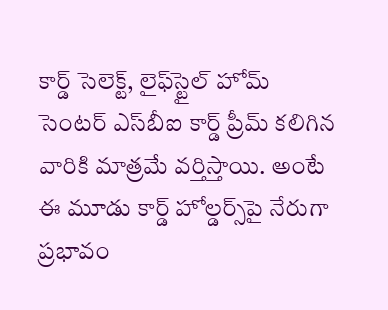కార్డ్ సెలెక్ట్, లైఫ్‌స్టైల్ హోమ్ సెంటర్ ఎస్‌బీఐ కార్డ్ ప్రీమ్ కలిగిన వారికి మాత్రమే వర్తిస్తాయి. అంటే ఈ మూడు కార్డ్ హోల్డర్స్‌పై నేరుగా ప్రభావం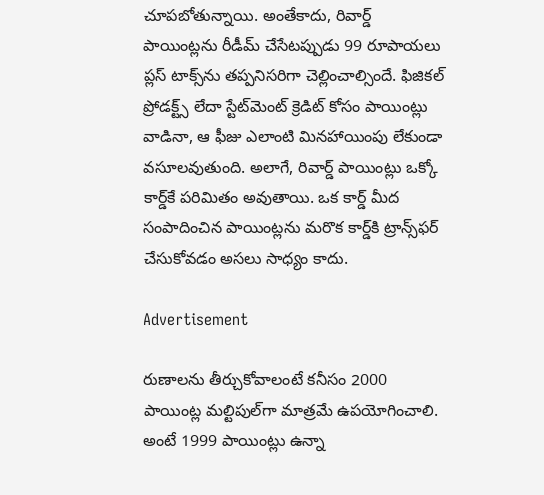చూపబోతున్నాయి. అంతేకాదు, రివార్డ్ పాయింట్లను రీడీమ్ చేసేటప్పుడు 99 రూపాయలు ప్లస్ టాక్స్‌ను తప్పనిసరిగా చెల్లించాల్సిందే. ఫిజికల్ ప్రోడక్ట్స్ లేదా స్టేట్‌మెంట్ క్రెడిట్ కోసం పాయింట్లు వాడినా, ఆ ఫీజు ఎలాంటి మినహాయింపు లేకుండా వసూలవుతుంది. అలాగే, రివార్డ్ పాయింట్లు ఒక్కో కార్డ్‌కే పరిమితం అవుతాయి. ఒక కార్డ్ మీద సంపాదించిన పాయింట్లను మరొక కార్డ్‌కి ట్రాన్స్‌ఫర్ చేసుకోవడం అసలు సాధ్యం కాదు.

Advertisement

రుణాలను తీర్చుకోవాలంటే కనీసం 2000 పాయింట్ల మల్టిపుల్‌గా మాత్రమే ఉపయోగించాలి. అంటే 1999 పాయింట్లు ఉన్నా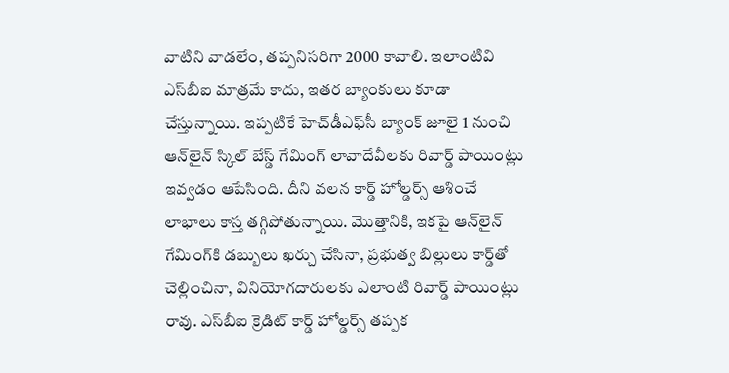వాటిని వాడలేం, తప్పనిసరిగా 2000 కావాలి. ఇలాంటివి ఎస్‌బీఐ మాత్రమే కాదు, ఇతర బ్యాంకులు కూడా చేస్తున్నాయి. ఇప్పటికే హెచ్‌డీఎఫ్‌సీ బ్యాంక్ జూలై 1 నుంచి ఆన్‌లైన్ స్కిల్ బేస్డ్ గేమింగ్ లావాదేవీలకు రివార్డ్ పాయింట్లు ఇవ్వడం ఆపేసింది. దీని వలన కార్డ్ హోల్డర్స్ ఆశించే లాభాలు కాస్త తగ్గిపోతున్నాయి. మొత్తానికి, ఇకపై ఆన్‌లైన్ గేమింగ్‌కి డబ్బులు ఖర్చు చేసినా, ప్రభుత్వ బిల్లులు కార్డ్‌తో చెల్లించినా, వినియోగదారులకు ఎలాంటి రివార్డ్ పాయింట్లు రావు. ఎస్‌బీఐ క్రెడిట్ కార్డ్ హోల్డర్స్ తప్పక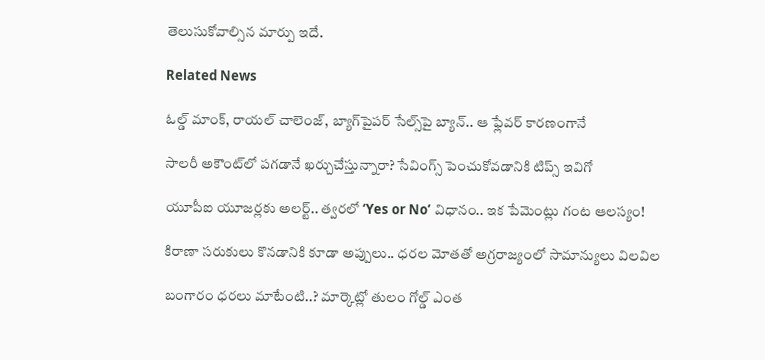తెలుసుకోవాల్సిన మార్పు ఇదే.

Related News

ఓల్డ్ మాంక్, రాయల్ చాలెంజ్, బ్యాగ్‌పైపర్ సేల్స్‌పై బ్యాన్.. ఆ ఫ్లేవర్ కారణంగానే

సాలరీ అకౌంట్‌లో పగడానే ఖర్చుచేస్తున్నారా? సేవింగ్స్ పెంచుకోవడానికి టిప్స్ ఇవిగో

యూపీఐ యూజర్లకు అలర్ట్.. త్వరలో ‘Yes or No’ విధానం.. ఇక పేమెంట్లు గంట ఆలస్యం!

కిరాణా సరుకులు కొనడానికి కూడా అప్పులు.. ధరల మోతతో అగ్రరాజ్యంలో సామాన్యులు విలవిల

బంగారం ధరలు మాటేంటి..? మార్కెట్లో తులం గోల్డ్ ఎంత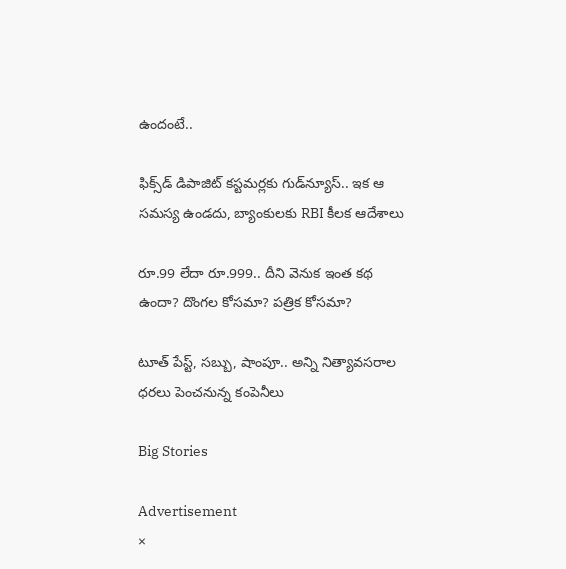ఉందంటే..

ఫిక్స్‌డ్ డిపాజిట్ కస్టమర్లకు గుడ్‌న్యూస్.. ఇక ఆ సమస్య ఉండదు, బ్యాంకులకు RBI కీలక ఆదేశాలు

రూ.99 లేదా రూ.999.. దీని వెనుక ఇంత కథ ఉందా? దొంగల కోసమా? పత్రిక కోసమా?

టూత్ పేస్ట్, సబ్బు, షాంపూ.. అన్ని నిత్యావసరాల ధరలు పెంచనున్న కంపెనీలు

Big Stories

Advertisement
×